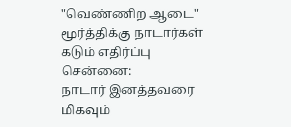"வெண்ணிற ஆடை" மூர்த்திக்கு நாடார்கள் கடும் எதிர்ப்பு
சென்னை:
நாடார் இனத்தவரை மிகவும்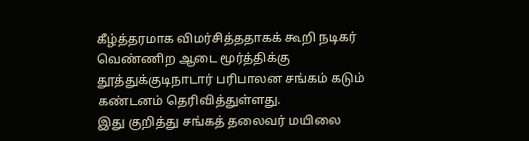கீழ்த்தரமாக விமர்சித்ததாகக் கூறி நடிகர் வெண்ணிற ஆடை மூர்த்திக்கு தூத்துக்குடிநாடார் பரிபாலன சங்கம் கடும் கண்டனம் தெரிவித்துள்ளது.
இது குறித்து சங்கத் தலைவர் மயிலை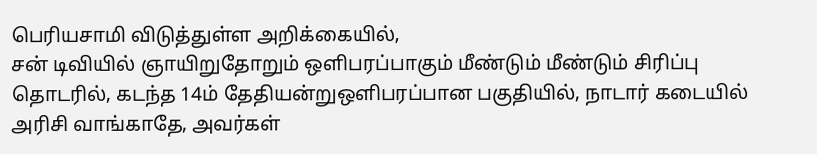பெரியசாமி விடுத்துள்ள அறிக்கையில்,
சன் டிவியில் ஞாயிறுதோறும் ஒளிபரப்பாகும் மீண்டும் மீண்டும் சிரிப்பு தொடரில், கடந்த 14ம் தேதியன்றுஒளிபரப்பான பகுதியில், நாடார் கடையில் அரிசி வாங்காதே, அவர்கள்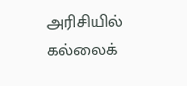அரிசியில் கல்லைக்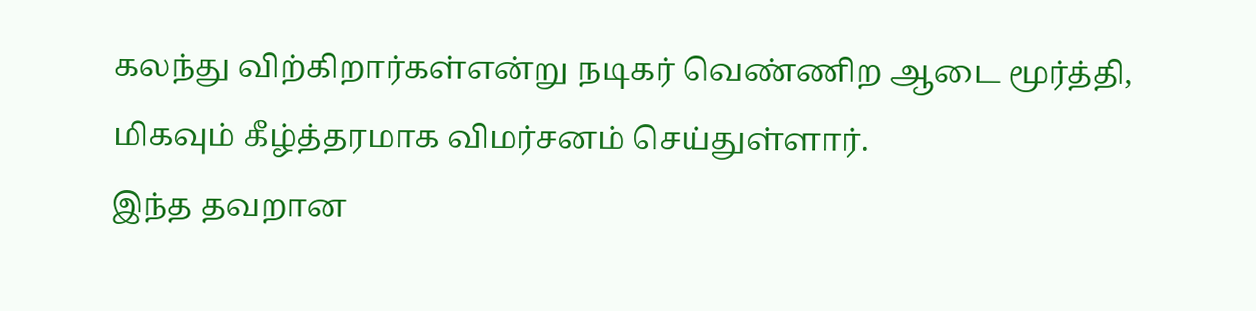கலந்து விற்கிறார்கள்என்று நடிகர் வெண்ணிற ஆடை மூர்த்தி, மிகவும் கீழ்த்தரமாக விமர்சனம் செய்துள்ளார்.
இந்த தவறான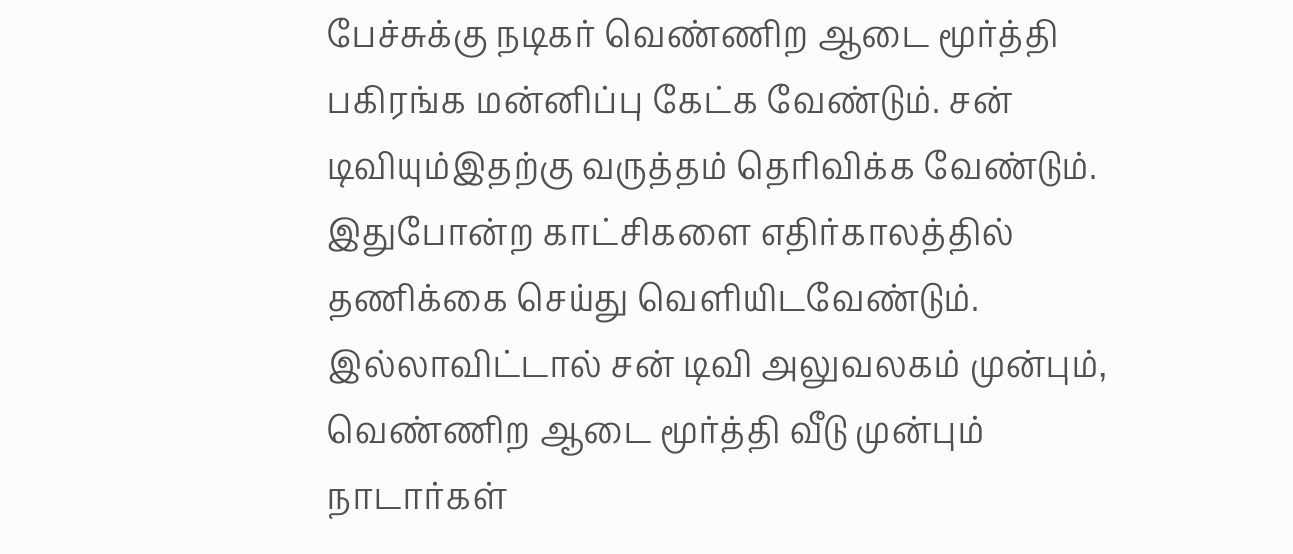பேச்சுக்கு நடிகர் வெண்ணிற ஆடை மூர்த்தி பகிரங்க மன்னிப்பு கேட்க வேண்டும். சன் டிவியும்இதற்கு வருத்தம் தெரிவிக்க வேண்டும். இதுபோன்ற காட்சிகளை எதிர்காலத்தில் தணிக்கை செய்து வெளியிடவேண்டும்.
இல்லாவிட்டால் சன் டிவி அலுவலகம் முன்பும், வெண்ணிற ஆடை மூர்த்தி வீடு முன்பும் நாடார்கள்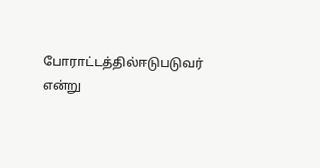போராட்டத்தில்ஈடுபடுவர் என்று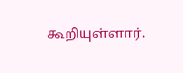கூறியுள்ளார்.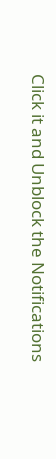Click it and Unblock the Notifications